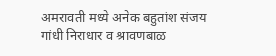अमरावती मध्ये अनेक बहुतांश संजय गांधी निराधार व श्रावणबाळ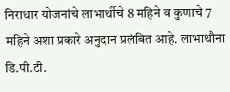निराधार योजनांचे लाभार्थीचे 8 महिने व कुणाचे 7 महिने अशा प्रकारे अनुदान प्रलंबित आहे. लाभाथौना डि.पी.टी.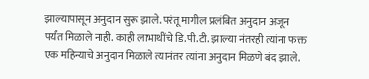झाल्यापासून अनुदान सुरू झाले. परंतू मागील प्रलंबित अनुदान अजून पर्यंत मिळाले नाही. काही लाभाथींचे डि.पी.टी. झाल्या नंतरही त्यांना फक्त एक महिन्याचे अनुदान मिळाले त्यानंतर त्यांना अनुदान मिळणे बंद झाले.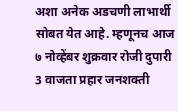अशा अनेक अडचणी लाभार्थी सोबत येत आहे. म्हणूनच आज ७ नोव्हेंबर शुक्रवार रोजी दुपारी 3 वाजता प्रहार जनशक्ती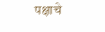पक्षाचे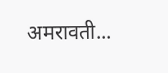अमरावती...